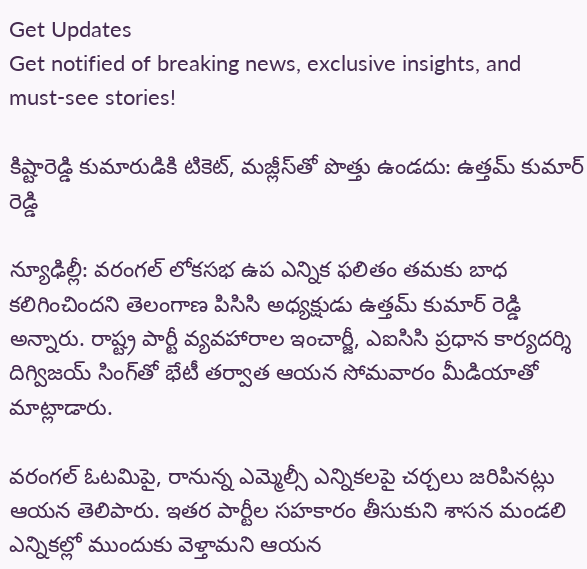Get Updates
Get notified of breaking news, exclusive insights, and must-see stories!

కిష్టారెడ్డి కుమారుడికి టికెట్, మజ్లీస్‌తో పొత్తు ఉండదు: ఉత్తమ్ కుమార్ రెడ్డి

న్యూఢిల్లీ‌: వరంగల్ లోకసభ ఉప ఎన్నిక ఫలితం తమకు బాధ కలిగించిందని తెలంగాణ పిసిసి అధ్యక్షుడు ఉత్తమ్ కుమార్ రెడ్డి అన్నారు. రాష్ట్ర పార్టీ వ్యవహారాల ఇంచార్జీ, ఎఐసిసి ప్రధాన కార్యదర్శి దిగ్విజయ్ సింగ్‌తో భేటీ తర్వాత ఆయన సోమవారం మీడియాతో మాట్లాడారు.

వరంగల్ ఓటమిపై, రానున్న ఎమ్మెల్సీ ఎన్నికలపై చర్చలు జరిపినట్లు ఆయన తెలిపారు. ఇతర పార్టీల సహకారం తీసుకుని శాసన మండలి ఎన్నికల్లో ముందుకు వెళ్తామని ఆయన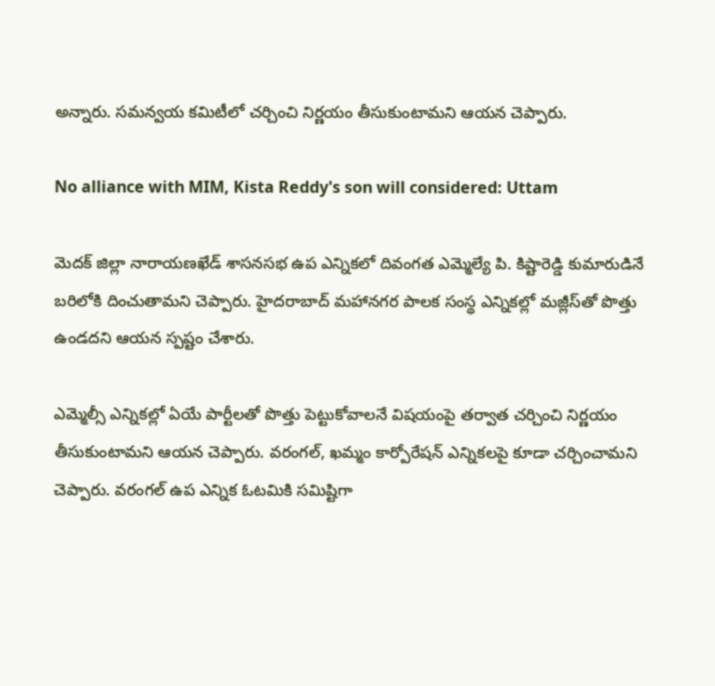అన్నారు. సమన్వయ కమిటీలో చర్చించి నిర్ణయం తీసుకుంటామని ఆయన చెప్పారు.

No alliance with MIM, Kista Reddy's son will considered: Uttam

మెదక్ జిల్లా నారాయణఖేడ్ శాసనసభ ఉప ఎన్నికలో దివంగత ఎమ్మెల్యే పి. కిష్టారెడ్డి కుమారుడినే బరిలోకి దించుతామని చెప్పారు. హైదరాబాద్ మహానగర పాలక సంస్థ ఎన్నికల్లో మజ్లీస్‌తో పొత్తు ఉండదని ఆయన స్పష్టం చేశారు.

ఎమ్మెల్సీ ఎన్నికల్లో ఏయే పార్టీలతో పొత్తు పెట్టుకోవాలనే విషయంపై తర్వాత చర్చించి నిర్ణయం తీసుకుంటామని ఆయన చెప్పారు. వరంగల్, ఖమ్మం కార్పోరేషన్ ఎన్నికలపై కూడా చర్చించామని చెప్పారు. వరంగల్ ఉప ఎన్నిక ఓటమికి సమిష్టిగా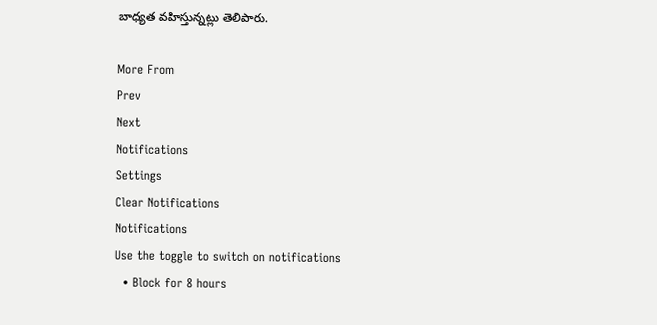బాధ్యత వహిస్తున్నట్లు తెలిపారు.

More From
Prev
Next
Notifications
Settings
Clear Notifications
Notifications
Use the toggle to switch on notifications
  • Block for 8 hours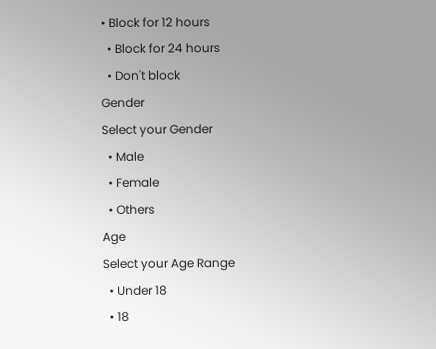• Block for 12 hours
  • Block for 24 hours
  • Don't block
Gender
Select your Gender
  • Male
  • Female
  • Others
Age
Select your Age Range
  • Under 18
  • 18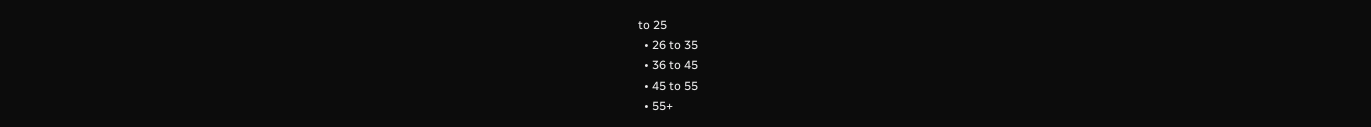to 25
  • 26 to 35
  • 36 to 45
  • 45 to 55
  • 55+